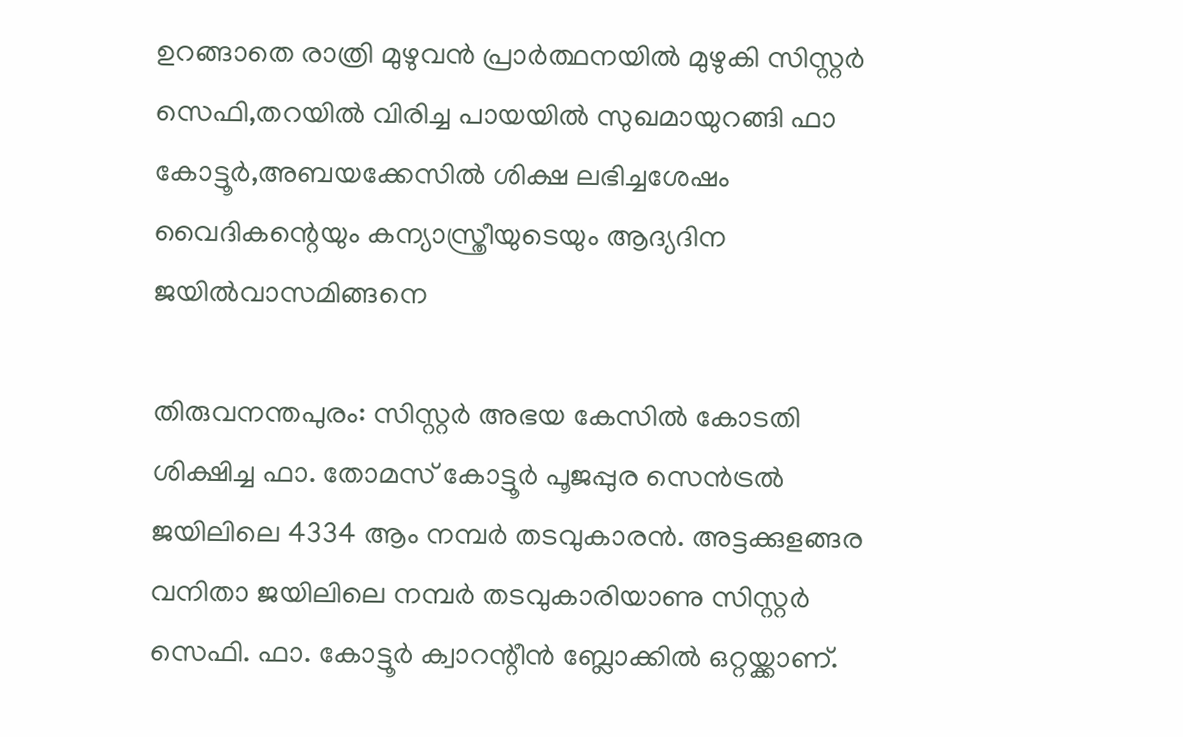ഉറങ്ങാതെ രാത്രി മുഴുവന്‍ പ്രാര്‍ത്ഥനയില്‍ മുഴുകി സിസ്റ്റര്‍ സെഫി,തറയില്‍ വിരിച്ച പായയില്‍ സുഖമായുറങ്ങി ഫാ കോട്ടൂര്‍,അബയക്കേസില്‍ ശിക്ഷ ലഭിച്ചശേഷം വൈദികന്റെയും കന്യാസ്ത്രീയുടെയും ആദ്യദിന ജയില്‍വാസമിങ്ങനെ

തിരുവനന്തപുരം: സിസ്റ്റർ അഭയ കേസിൽ കോടതി ശിക്ഷിച്ച ഫാ. തോമസ് കോട്ടൂർ പൂജപ്പുര സെൻട്രൽ ജയിലിലെ 4334 ആം നമ്പർ തടവുകാരൻ. അട്ടക്കുളങ്ങര വനിതാ ജയിലിലെ നമ്പർ ത‍ടവുകാരിയാണു സിസ്റ്റർ സെഫി. ഫാ. കോട്ടൂർ ക്വാറന്റീൻ ബ്ലോക്കിൽ ഒറ്റയ്ക്കാണ്.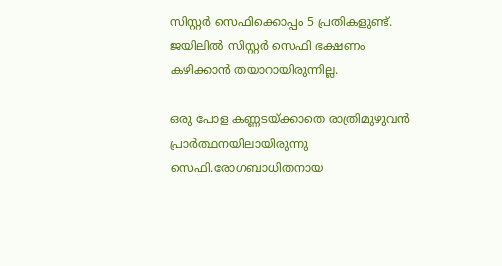സിസ്റ്റർ സെ‍ഫിക്കൊപ്പം 5 പ്രതികളുണ്ട്. ജയിലിൽ സിസ്റ്റർ സെഫി ഭക്ഷണം കഴിക്കാൻ തയാറായിരുന്നില്ല.

ഒരു പോള കണ്ണടയ്ക്കാതെ രാത്രിമുഴുവന്‍ പ്രാര്‍ത്ഥനയിലായിരുന്നു സെഫി.രോഗബാധിതനായ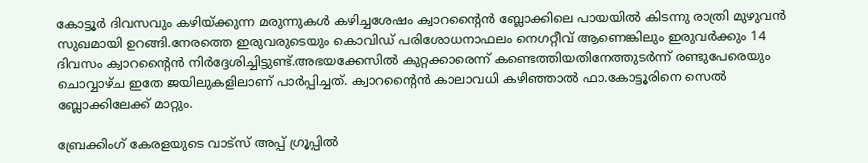കോട്ടൂര്‍ ദിവസവും കഴിയ്ക്കുന്ന മരുന്നുകള്‍ കഴിച്ചശേഷം ക്വാറന്റൈന്‍ ബ്ലോക്കിലെ പായയില്‍ കിടന്നു രാത്രി മുഴുവന്‍ സുഖമായി ഉറങ്ങി.നേരത്തെ ഇരുവരുടെയും കൊവിഡ് പരിശോധനാഫലം നെഗറ്റീവ് ആണെങ്കിലും ഇരുവര്‍ക്കും 14 ദിവസം ക്വാറന്റൈന്‍ നിര്‍ദ്ദേശിച്ചിട്ടുണ്ട്.അഭയക്കേസില്‍ കുറ്റക്കാരെന്ന് കണ്ടെത്തിയതിനേത്തുടര്‍ന്ന് രണ്ടുപേരെയും ചൊവ്വാഴ്ച ഇതേ ജയിലുകളിലാണ് പാര്‍പ്പിച്ചത്. ക്വാറന്റൈന്‍ കാലാവധി കഴിഞ്ഞാല്‍ ഫാ.കോട്ടൂരിനെ സെല്‍ ബ്ലോക്കിലേക്ക് മാറ്റും.

ബ്രേക്കിംഗ് കേരളയുടെ വാട്സ് അപ്പ് ഗ്രൂപ്പിൽ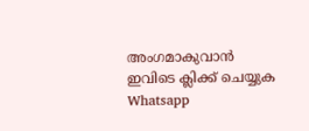അംഗമാകുവാൻ ഇവിടെ ക്ലിക്ക് ചെയ്യുക Whatsapp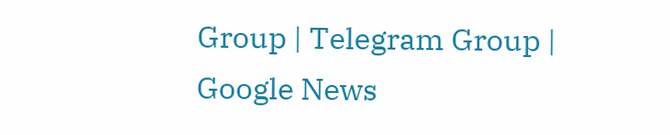Group | Telegram Group | Google News